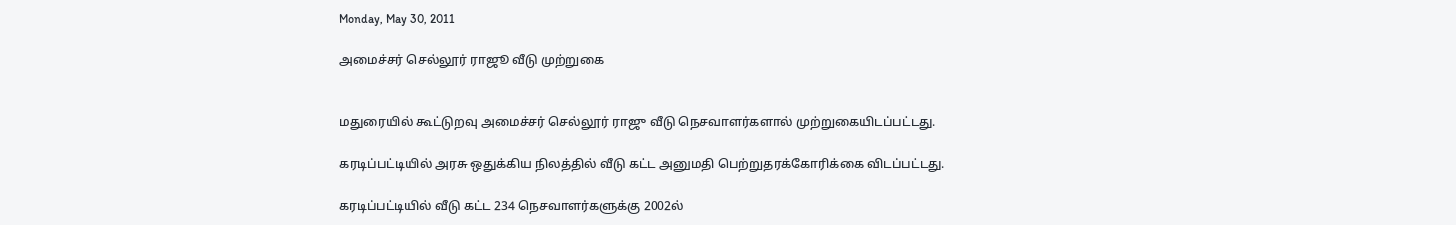Monday, May 30, 2011

அமைச்சர் செல்லூர் ராஜூ வீடு முற்றுகை


மதுரையில் கூட்டுறவு அமைச்சர் செல்லூர் ராஜு வீடு நெசவாளர்களால் முற்றுகையிடப்பட்டது.

கரடிப்பட்டியில் அரசு ஒதுக்கிய நிலத்தில் வீடு கட்ட அனுமதி பெற்றுதரக்கோரிக்கை விடப்பட்டது.

கரடிப்பட்டியில் வீடு கட்ட 234 நெசவாளர்களுக்கு 2002ல்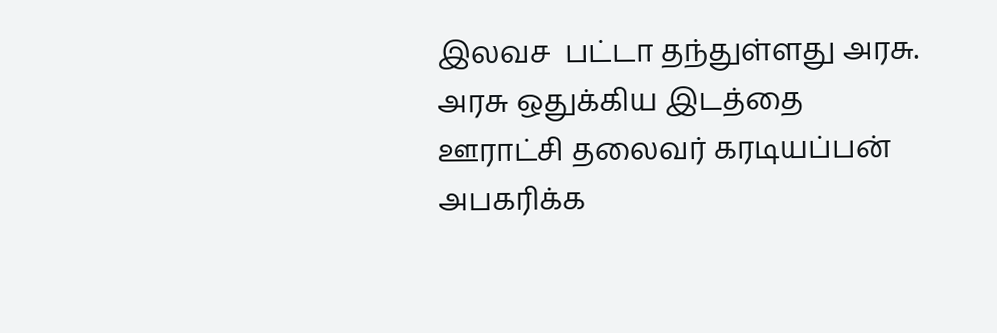இலவச  பட்டா தந்துள்ளது அரசு.    அரசு ஒதுக்கிய இடத்தை ஊராட்சி தலைவர் கரடியப்பன் அபகரிக்க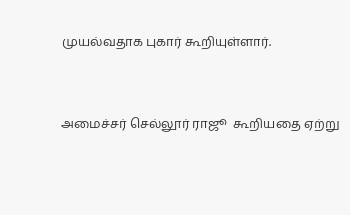முயல்வதாக புகார் கூறியுள்ளார்.


அமைச்சர் செல்லூர் ராஜூ  கூறியதை ஏற்று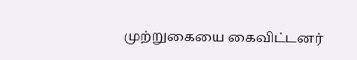முற்றுகையை கைவிட்டனர்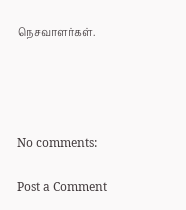நெசவாளர்கள்.




No comments:

Post a Comment